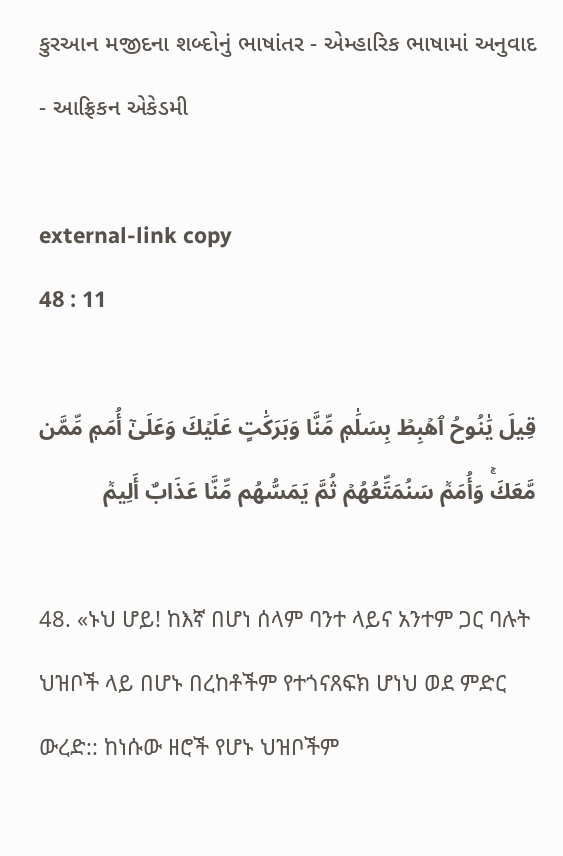કુરઆન મજીદના શબ્દોનું ભાષાંતર - એમ્હારિક ભાષામાં અનુવાદ - આફ્રિકન એકેડમી

external-link copy
48 : 11

قِيلَ يَٰنُوحُ ٱهۡبِطۡ بِسَلَٰمٖ مِّنَّا وَبَرَكَٰتٍ عَلَيۡكَ وَعَلَىٰٓ أُمَمٖ مِّمَّن مَّعَكَۚ وَأُمَمٞ سَنُمَتِّعُهُمۡ ثُمَّ يَمَسُّهُم مِّنَّا عَذَابٌ أَلِيمٞ

48. «ኑህ ሆይ! ከእኛ በሆነ ሰላም ባንተ ላይና አንተም ጋር ባሉት ህዝቦች ላይ በሆኑ በረከቶችም የተጎናጸፍክ ሆነህ ወደ ምድር ውረድ:: ከነሱው ዘሮች የሆኑ ህዝቦችም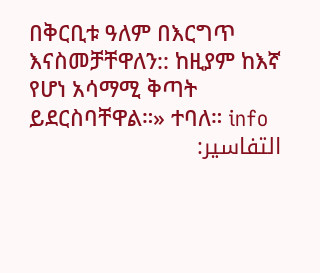በቅርቢቱ ዓለም በእርግጥ እናስመቻቸዋለን:: ከዚያም ከእኛ የሆነ አሳማሚ ቅጣት ይደርስባቸዋል።» ተባለ። info
التفاسير: